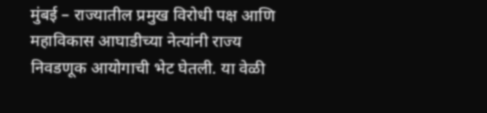मुंबई – राज्यातील प्रमुख विरोधी पक्ष आणि महाविकास आघाडीच्या नेत्यांनी राज्य निवडणूक आयोगाची भेट घेतली. या वेळी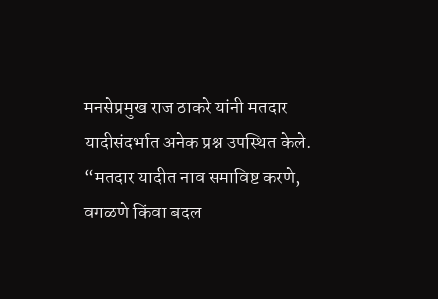मनसेप्रमुख राज ठाकरे यांनी मतदार यादीसंदर्भात अनेक प्रश्न उपस्थित केले.
“मतदार यादीत नाव समाविष्ट करणे, वगळणे किंवा बदल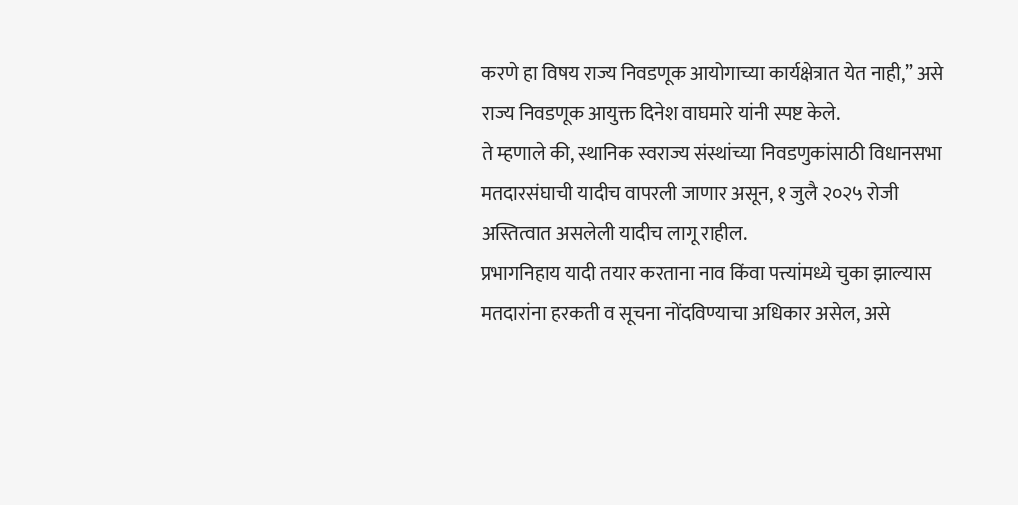करणे हा विषय राज्य निवडणूक आयोगाच्या कार्यक्षेत्रात येत नाही,” असे राज्य निवडणूक आयुक्त दिनेश वाघमारे यांनी स्पष्ट केले.
ते म्हणाले की, स्थानिक स्वराज्य संस्थांच्या निवडणुकांसाठी विधानसभा मतदारसंघाची यादीच वापरली जाणार असून, १ जुलै २०२५ रोजी अस्तित्वात असलेली यादीच लागू राहील.
प्रभागनिहाय यादी तयार करताना नाव किंवा पत्त्यांमध्ये चुका झाल्यास मतदारांना हरकती व सूचना नोंदविण्याचा अधिकार असेल, असे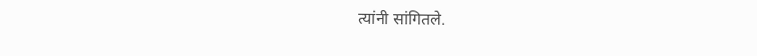त्यांनी सांगितले.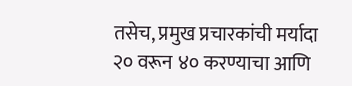तसेच, प्रमुख प्रचारकांची मर्यादा २० वरून ४० करण्याचा आणि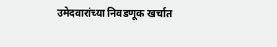उमेदवारांच्या निवडणूक खर्चात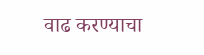वाढ करण्याचा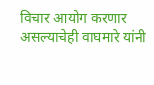विचार आयोग करणार असल्याचेही वाघमारे यांनी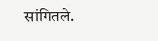सांगितले.